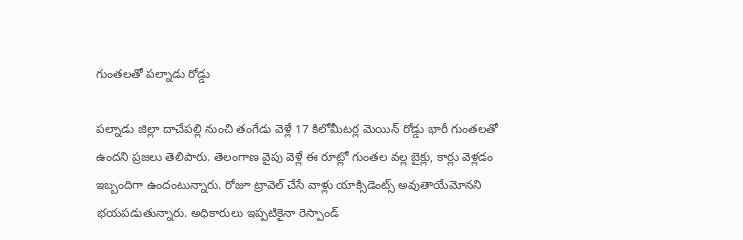గుంతలతో పల్నాడు రోడ్డు

పల్నాడు జిల్లా దాచేపల్లి నుంచి తంగేడు వెళ్లే 17 కిలోమీటర్ల మెయిన్ రోడ్డు భారీ గుంతలతో ఉందని ప్రజలు తెలిపారు. తెలంగాణ వైపు వెళ్లే ఈ రూట్లో గుంతల వల్ల బైక్లు, కార్లు వెళ్లడం ఇబ్బందిగా ఉందంటున్నారు. రోజూ ట్రావెల్ చేసే వాళ్లు యాక్సిడెంట్స్ అవుతాయేమోనని భయపడుతున్నారు. అధికారులు ఇప్పటికైనా రెస్పాండ్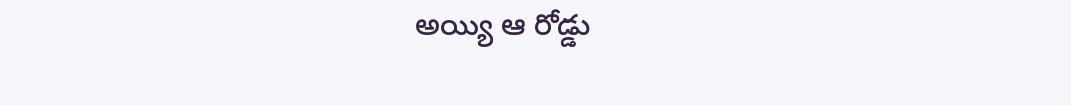అయ్యి ఆ రోడ్డు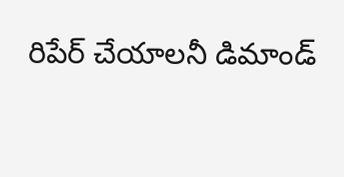రిపేర్ చేయాలనీ డిమాండ్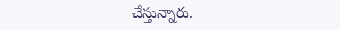చేస్తున్నారు.